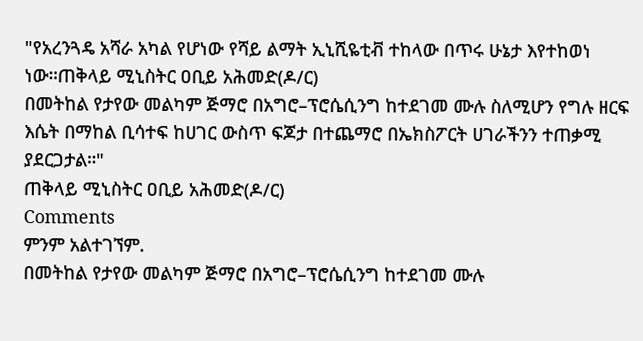"የአረንጓዴ አሻራ አካል የሆነው የሻይ ልማት ኢኒሺዬቲቭ ተከላው በጥሩ ሁኔታ እየተከወነ ነው።ጠቅላይ ሚኒስትር ዐቢይ አሕመድ(ዶ/ር)
በመትከል የታየው መልካም ጅማሮ በአግሮ–ፕሮሴሲንግ ከተደገመ ሙሉ ስለሚሆን የግሉ ዘርፍ እሴት በማከል ቢሳተፍ ከሀገር ውስጥ ፍጆታ በተጨማሮ በኤክስፖርት ሀገራችንን ተጠቃሚ ያደርጋታል።"
ጠቅላይ ሚኒስትር ዐቢይ አሕመድ(ዶ/ር)
Comments
ምንም አልተገኘም.
በመትከል የታየው መልካም ጅማሮ በአግሮ–ፕሮሴሲንግ ከተደገመ ሙሉ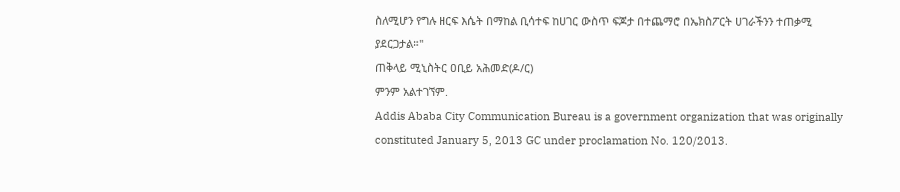ስለሚሆን የግሉ ዘርፍ እሴት በማከል ቢሳተፍ ከሀገር ውስጥ ፍጆታ በተጨማሮ በኤክስፖርት ሀገራችንን ተጠቃሚ ያደርጋታል።"
ጠቅላይ ሚኒስትር ዐቢይ አሕመድ(ዶ/ር)
ምንም አልተገኘም.
Addis Ababa City Communication Bureau is a government organization that was originally constituted January 5, 2013 GC under proclamation No. 120/2013.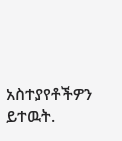አስተያየቶችዎን ይተዉት.